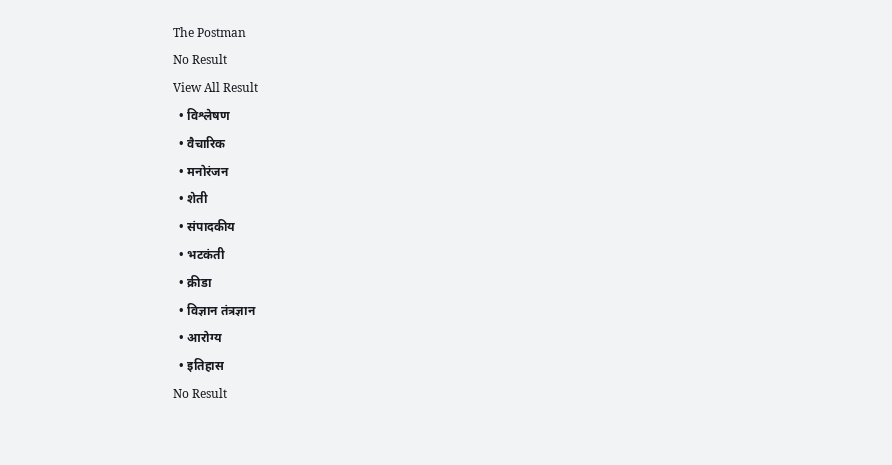The Postman
No Result
View All Result
  • विश्लेषण
  • वैचारिक
  • मनोरंजन
  • शेती
  • संपादकीय
  • भटकंती
  • क्रीडा
  • विज्ञान तंत्रज्ञान
  • आरोग्य
  • इतिहास
No Result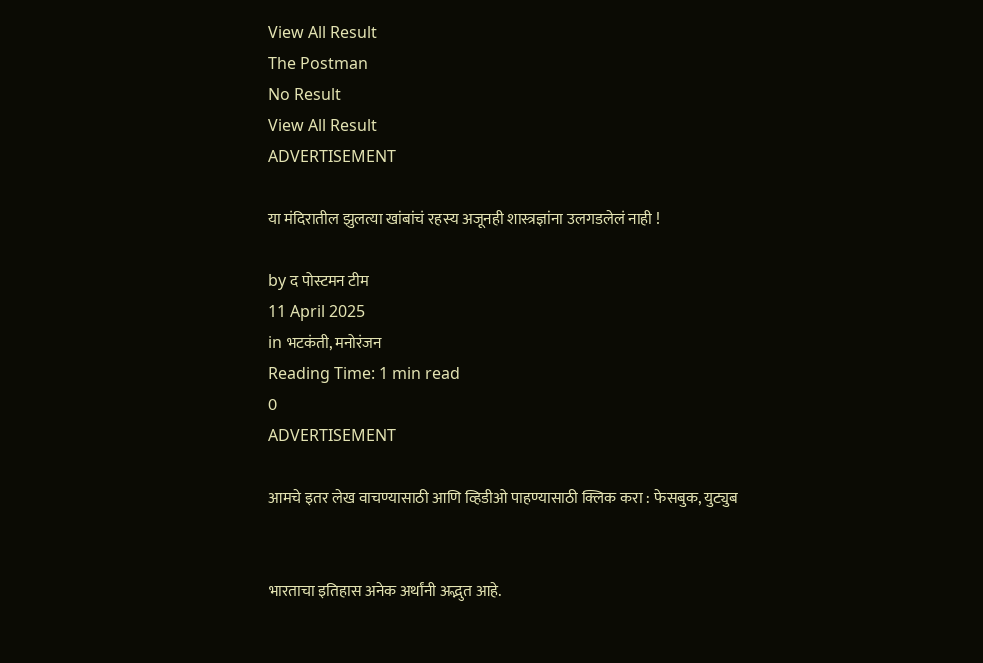View All Result
The Postman
No Result
View All Result
ADVERTISEMENT

या मंदिरातील झुलत्या खांबांचं रहस्य अजूनही शास्त्रज्ञांना उलगडलेलं नाही !

by द पोस्टमन टीम
11 April 2025
in भटकंती, मनोरंजन
Reading Time: 1 min read
0
ADVERTISEMENT

आमचे इतर लेख वाचण्यासाठी आणि व्हिडीओ पाहण्यासाठी क्लिक करा : फेसबुक, युट्युब


भारताचा इतिहास अनेक अर्थांनी अद्भुत आहे.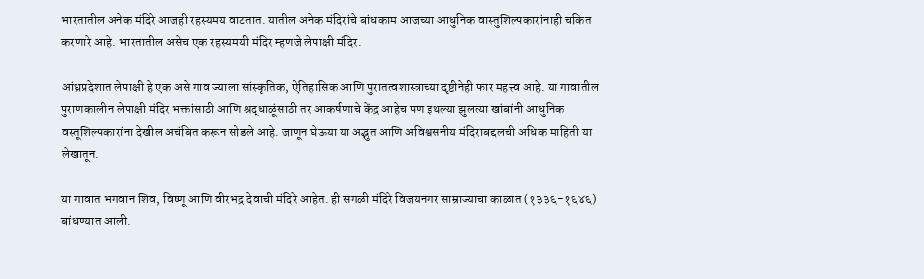भारतातील अनेक मंदिरे आजही रहस्यमय वाटतात. यातील अनेक मंदिरांचे बांधकाम आजच्या आधुनिक वास्तुशिल्पकारांनाही चकित करणारे आहे. भारतातील असेच एक रहस्यमयी मंदिर म्हणजे लेपाक्षी मंदिर.

आंध्रप्रदेशात लेपाक्षी हे एक असे गाव ज्याला सांस्कृतिक, ऐतिहासिक आणि पुरातत्वशास्त्राच्या दृष्टीनेही फार महत्त्व आहे. या गावातील पुराणकालीन लेपाक्षी मंदिर भक्तांसाठी आणि श्रद्धाळूंसाठी तर आकर्षणाचे केंद्र आहेच पण इथल्या झुलत्या खांबांनी आधुनिक वस्तूशिल्पकारांना देखील अचंबित करून सोडले आहे. जाणून घेऊया या अद्भुत आणि अविश्वसनीय मंदिराबद्दलची अधिक माहिती या लेखातून.

या गावात भगवान शिव, विष्णू आणि वीरभद्र देवाची मंदिरे आहेत. ही सगळी मंदिरे विजयनगर साम्राज्याचा काळात (१३३६-१६४६) बांधण्यात आली.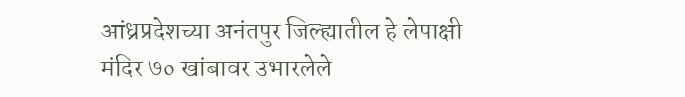आंध्रप्रदेशच्या अनंतपुर जिल्ह्यातील हे लेपाक्षी मंदिर ७० खांबावर उभारलेले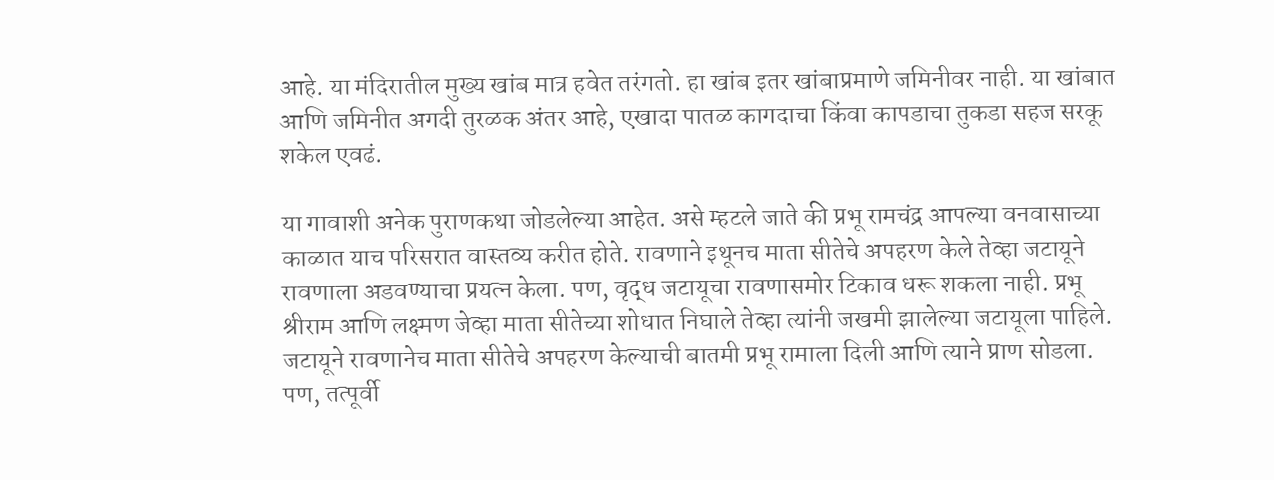आहे. या मंदिरातील मुख्य खांब मात्र हवेत तरंगतो. हा खांब इतर खांबाप्रमाणे जमिनीवर नाही. या खांबात आणि जमिनीत अगदी तुरळक अंतर आहे, एखादा पातळ कागदाचा किंवा कापडाचा तुकडा सहज सरकू शकेल एवढं.

या गावाशी अनेक पुराणकथा जोडलेल्या आहेत. असे म्हटले जाते की प्रभू रामचंद्र आपल्या वनवासाच्या काळात याच परिसरात वास्तव्य करीत होते. रावणाने इथूनच माता सीतेचे अपहरण केले तेव्हा जटायूने रावणाला अडवण्याचा प्रयत्न केला. पण, वृद्ध जटायूचा रावणासमोर टिकाव धरू शकला नाही. प्रभू श्रीराम आणि लक्ष्मण जेव्हा माता सीतेच्या शोधात निघाले तेव्हा त्यांनी जखमी झालेल्या जटायूला पाहिले. जटायूने रावणानेच माता सीतेचे अपहरण केल्याची बातमी प्रभू रामाला दिली आणि त्याने प्राण सोडला. पण, तत्पूर्वी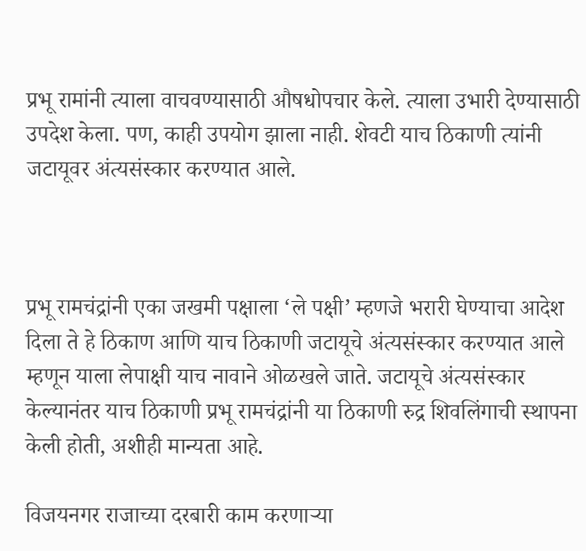प्रभू रामांनी त्याला वाचवण्यासाठी औषधोपचार केले. त्याला उभारी देण्यासाठी उपदेश केला. पण, काही उपयोग झाला नाही. शेवटी याच ठिकाणी त्यांनी जटायूवर अंत्यसंस्कार करण्यात आले.



प्रभू रामचंद्रांनी एका जखमी पक्षाला ‘ले पक्षी’ म्हणजे भरारी घेण्याचा आदेश दिला ते हे ठिकाण आणि याच ठिकाणी जटायूचे अंत्यसंस्कार करण्यात आले म्हणून याला लेपाक्षी याच नावाने ओळखले जाते. जटायूचे अंत्यसंस्कार केल्यानंतर याच ठिकाणी प्रभू रामचंद्रांनी या ठिकाणी रुद्र शिवलिंगाची स्थापना केली होती, अशीही मान्यता आहे.

विजयनगर राजाच्या दरबारी काम करणाऱ्या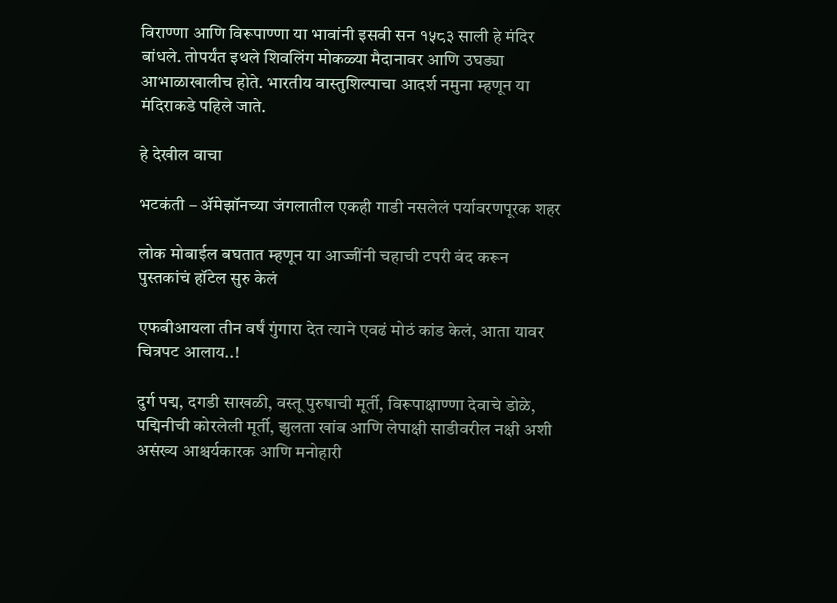विराण्णा आणि विरूपाण्णा या भावांनी इसवी सन १५८३ साली हे मंदिर बांधले. तोपर्यंत इथले शिवलिंग मोकळ्या मैदानावर आणि उघड्या आभाळाखालीच होते. भारतीय वास्तुशिल्पाचा आदर्श नमुना म्हणून या मंदिराकडे पहिले जाते.

हे देखील वाचा

भटकंती – ॲमेझॉनच्या जंगलातील एकही गाडी नसलेलं पर्यावरणपूरक शहर

लोक मोबाईल बघतात म्हणून या आज्जींनी चहाची टपरी बंद करून पुस्तकांचं हॉटेल सुरु केलं

एफबीआयला तीन वर्षं गुंगारा देत त्याने एवढं मोठं कांड केलं, आता यावर चित्रपट आलाय..!

दुर्ग पद्म, दगडी साखळी, वस्तू पुरुषाची मूर्ती, विरूपाक्षाण्णा देवाचे डोळे, पद्मिनीची कोरलेली मूर्ती, झुलता खांब आणि लेपाक्षी साडीवरील नक्षी अशी असंख्य आश्चर्यकारक आणि मनोहारी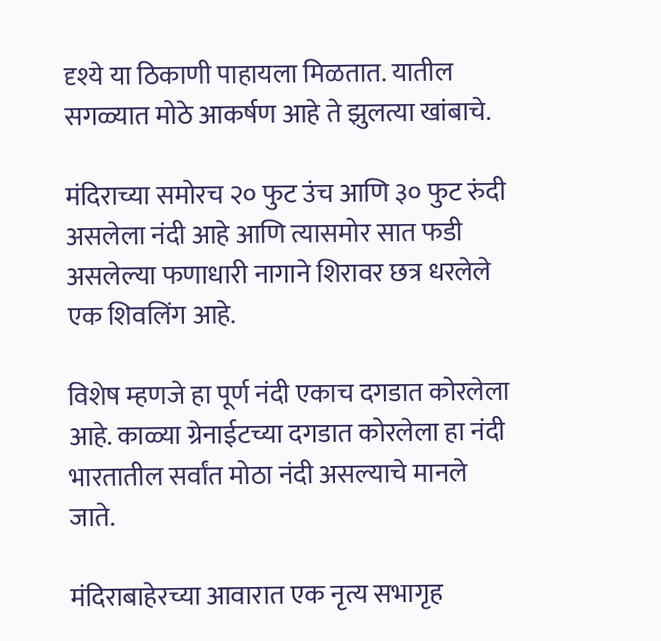दृश्ये या ठिकाणी पाहायला मिळतात. यातील सगळ्यात मोठे आकर्षण आहे ते झुलत्या खांबाचे.

मंदिराच्या समोरच २० फुट उंच आणि ३० फुट रुंदी असलेला नंदी आहे आणि त्यासमोर सात फडी असलेल्या फणाधारी नागाने शिरावर छत्र धरलेले एक शिवलिंग आहे.

विशेष म्हणजे हा पूर्ण नंदी एकाच दगडात कोरलेला आहे. काळ्या ग्रेनाईटच्या दगडात कोरलेला हा नंदी भारतातील सर्वांत मोठा नंदी असल्याचे मानले जाते.

मंदिराबाहेरच्या आवारात एक नृत्य सभागृह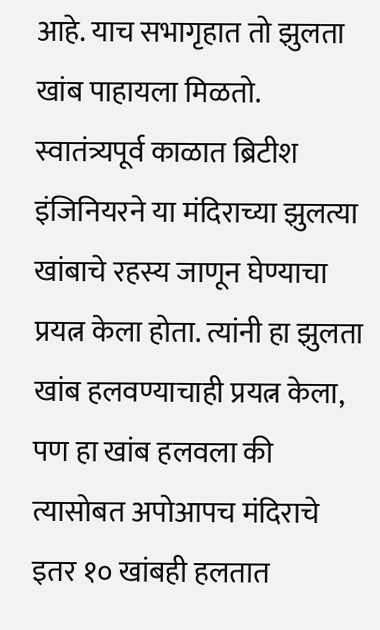आहे. याच सभागृहात तो झुलता खांब पाहायला मिळतो. स्वातंत्र्यपूर्व काळात ब्रिटीश इंजिनियरने या मंदिराच्या झुलत्या खांबाचे रहस्य जाणून घेण्याचा प्रयत्न केला होता. त्यांनी हा झुलता खांब हलवण्याचाही प्रयत्न केला, पण हा खांब हलवला की त्यासोबत अपोआपच मंदिराचे इतर १० खांबही हलतात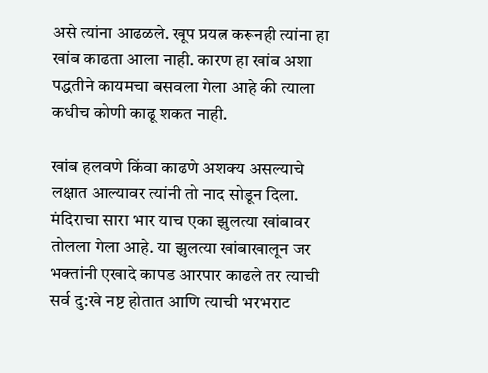असे त्यांना आढळले. खूप प्रयत्न करूनही त्यांना हा खांब काढता आला नाही. कारण हा खांब अशा पद्धतीने कायमचा बसवला गेला आहे की त्याला कधीच कोणी काढू शकत नाही.

खांब हलवणे किंवा काढणे अशक्य असल्याचे लक्षात आल्यावर त्यांनी तो नाद सोडून दिला. मंदिराचा सारा भार याच एका झुलत्या खांबावर तोलला गेला आहे. या झुलत्या खांबाखालून जर भक्तांनी एखादे कापड आरपार काढले तर त्याची सर्व दु:खे नष्ट होतात आणि त्याची भरभराट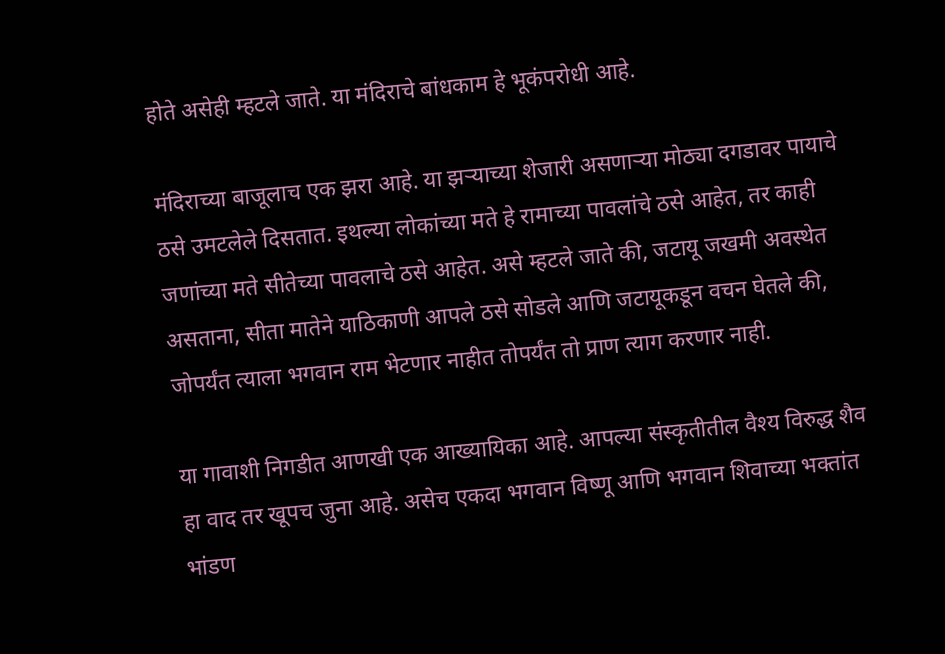होते असेही म्हटले जाते. या मंदिराचे बांधकाम हे भूकंपरोधी आहे.

मंदिराच्या बाजूलाच एक झरा आहे. या झऱ्याच्या शेजारी असणाऱ्या मोठ्या दगडावर पायाचे ठसे उमटलेले दिसतात. इथल्या लोकांच्या मते हे रामाच्या पावलांचे ठसे आहेत, तर काही जणांच्या मते सीतेच्या पावलाचे ठसे आहेत. असे म्हटले जाते की, जटायू जखमी अवस्थेत असताना, सीता मातेने याठिकाणी आपले ठसे सोडले आणि जटायूकडून वचन घेतले की, जोपर्यंत त्याला भगवान राम भेटणार नाहीत तोपर्यंत तो प्राण त्याग करणार नाही.

या गावाशी निगडीत आणखी एक आख्यायिका आहे. आपल्या संस्कृतीतील वैश्य विरुद्ध शैव हा वाद तर खूपच जुना आहे. असेच एकदा भगवान विष्णू आणि भगवान शिवाच्या भक्तांत भांडण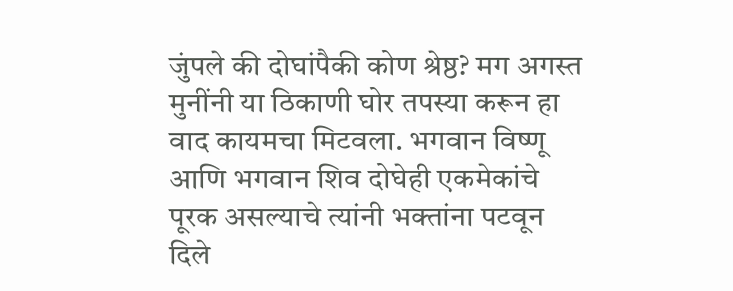जुंपले की दोघांपैकी कोण श्रेष्ठ? मग अगस्त मुनींनी या ठिकाणी घोर तपस्या करून हा वाद कायमचा मिटवला. भगवान विष्णू आणि भगवान शिव दोघेही एकमेकांचे पूरक असल्याचे त्यांनी भक्तांना पटवून दिले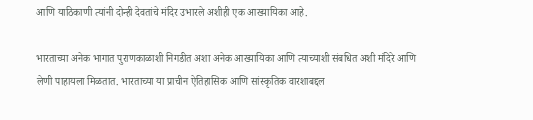आणि याठिकाणी त्यांनी दोन्ही देवतांचे मंदिर उभारले अशीही एक आख्यायिका आहे.

भारताच्या अनेक भागात पुराणकाळाशी निगडीत अशा अनेक आख्यायिका आणि त्याच्याशी संबधित अशी मंदिरे आणि लेणी पाहायला मिळतात. भारताच्या या प्राचीन ऐतिहासिक आणि सांस्कृतिक वारशाबद्दल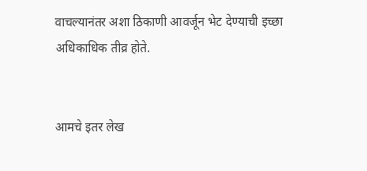वाचल्यानंतर अशा ठिकाणी आवर्जून भेट देण्याची इच्छा अधिकाधिक तीव्र होते.


आमचे इतर लेख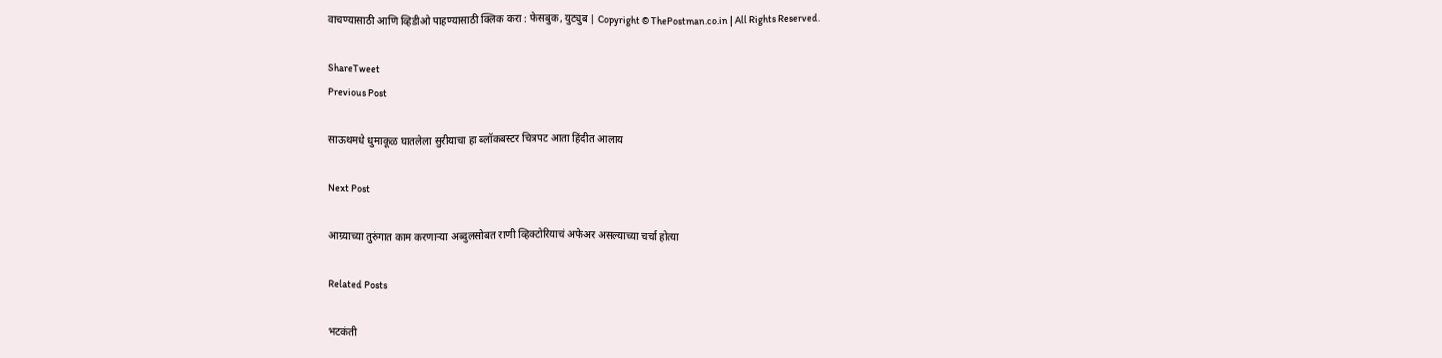वाचण्यासाठी आणि व्हिडीओ पाहण्यासाठी क्लिक करा : फेसबुक, युट्युब | Copyright © ThePostman.co.in | All Rights Reserved.

ShareTweet
Previous Post

साऊथमधे धुमाकूळ घातलेला सुरीयाचा हा ब्लॉकबस्टर चित्रपट आता हिंदीत आलाय

Next Post

आग्र्याच्या तुरुंगात काम करणाऱ्या अब्दुलसोबत राणी व्हिक्टोरियाचं अफेअर असल्याच्या चर्चा होत्या

Related Posts

भटकंती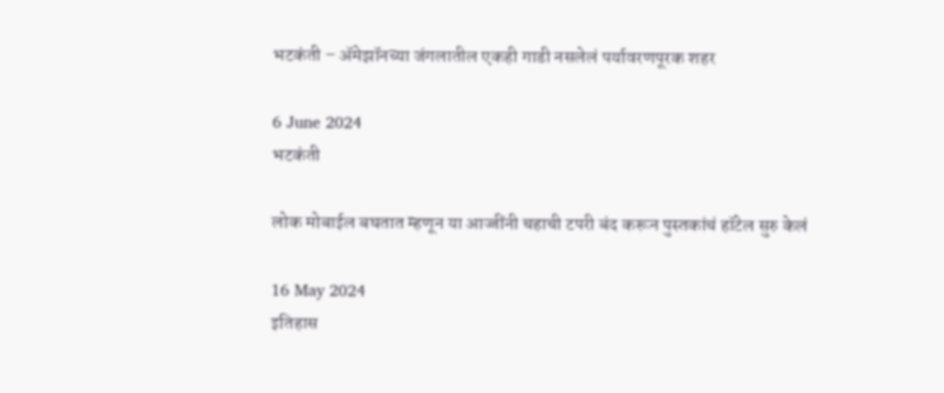भटकंती – ॲमेझॉनच्या जंगलातील एकही गाडी नसलेलं पर्यावरणपूरक शहर

6 June 2024
भटकंती

लोक मोबाईल बघतात म्हणून या आज्जींनी चहाची टपरी बंद करून पुस्तकांचं हॉटेल सुरु केलं

16 May 2024
इतिहास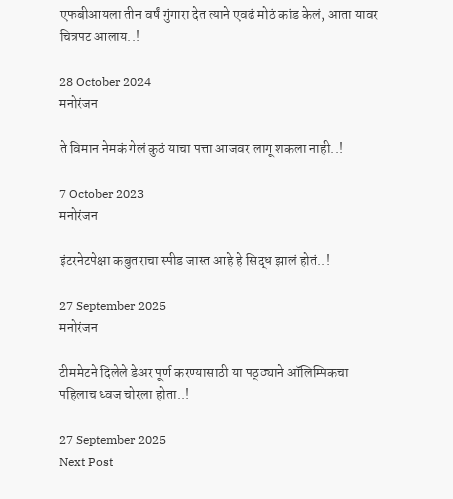एफबीआयला तीन वर्षं गुंगारा देत त्याने एवढं मोठं कांड केलं, आता यावर चित्रपट आलाय..!

28 October 2024
मनोरंजन

ते विमान नेमकं गेलं कुठं याचा पत्ता आजवर लागू शकला नाही..!

7 October 2023
मनोरंजन

इंटरनेटपेक्षा कबुतराचा स्पीड जास्त आहे हे सिद्ध झालं होतं..!

27 September 2025
मनोरंजन

टीममेटने दिलेले डेअर पूर्ण करण्यासाठी या पठ्ठ्याने ऑलिम्पिकचा पहिलाच ध्वज चोरला होता..!

27 September 2025
Next Post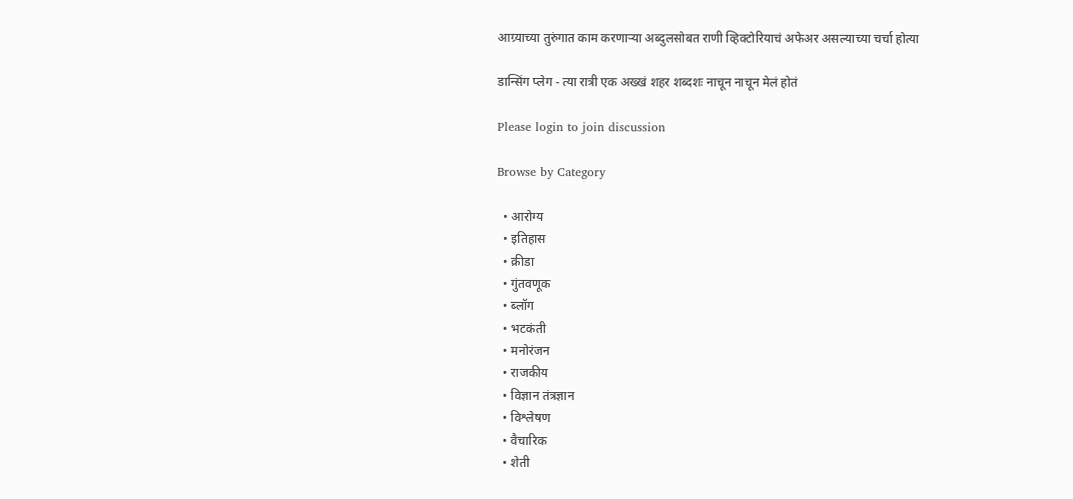आग्र्याच्या तुरुंगात काम करणाऱ्या अब्दुलसोबत राणी व्हिक्टोरियाचं अफेअर असल्याच्या चर्चा होत्या

डान्सिंग प्लेग - त्या रात्री एक अख्खं शहर शब्दशः नाचून नाचून मेलं होतं

Please login to join discussion

Browse by Category

  • आरोग्य
  • इतिहास
  • क्रीडा
  • गुंतवणूक
  • ब्लॉग
  • भटकंती
  • मनोरंजन
  • राजकीय
  • विज्ञान तंत्रज्ञान
  • विश्लेषण
  • वैचारिक
  • शेती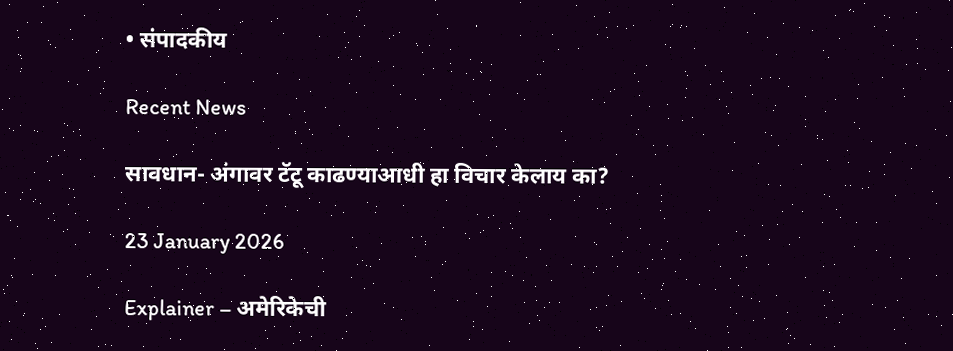• संपादकीय

Recent News

सावधान- अंगावर टॅटू काढण्याआधी हा विचार केलाय का?

23 January 2026

Explainer – अमेरिकेची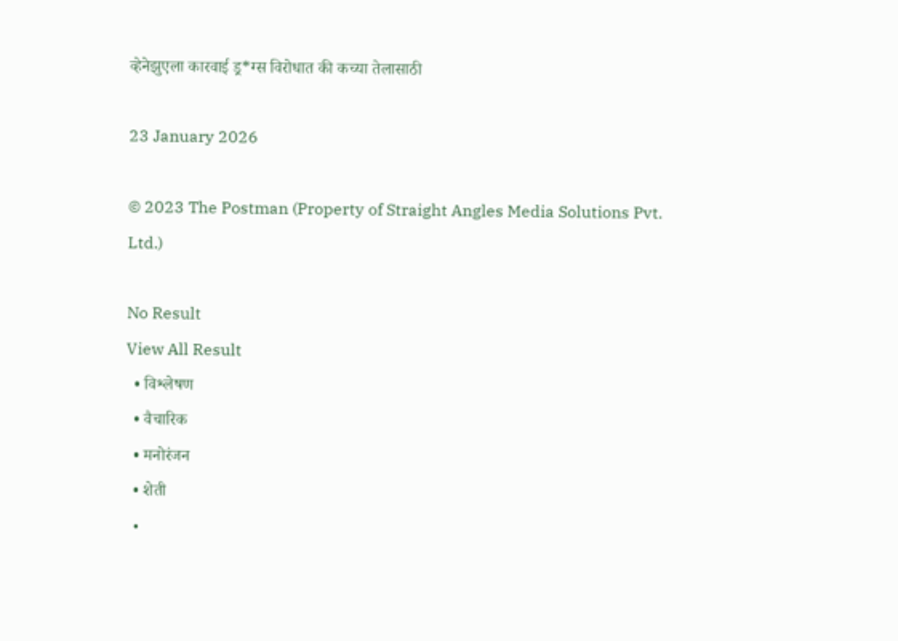व्हेनेझुएला कारवाई ड्र*ग्स विरोधात की कच्या तेलासाठी

23 January 2026

© 2023 The Postman (Property of Straight Angles Media Solutions Pvt. Ltd.)

No Result
View All Result
  • विश्लेषण
  • वैचारिक
  • मनोरंजन
  • शेती
  •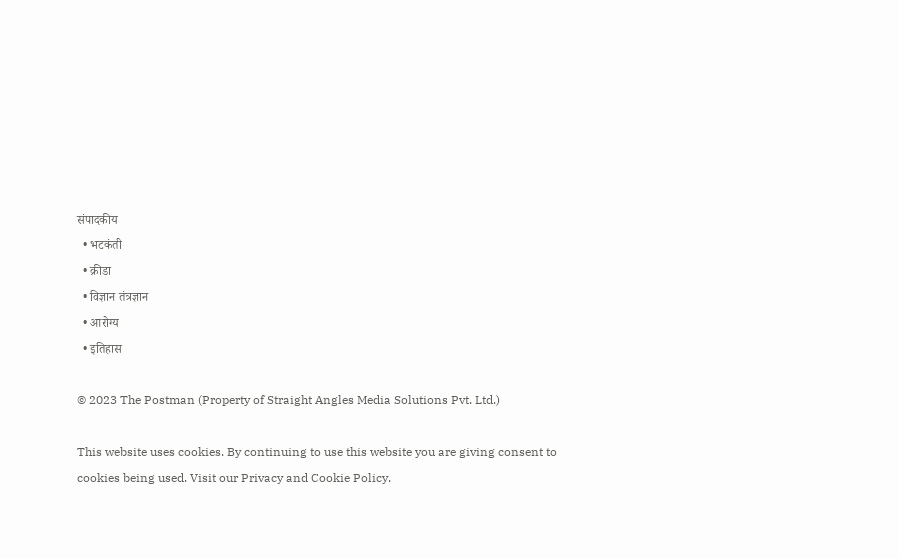संपादकीय
  • भटकंती
  • क्रीडा
  • विज्ञान तंत्रज्ञान
  • आरोग्य
  • इतिहास

© 2023 The Postman (Property of Straight Angles Media Solutions Pvt. Ltd.)

This website uses cookies. By continuing to use this website you are giving consent to cookies being used. Visit our Privacy and Cookie Policy.